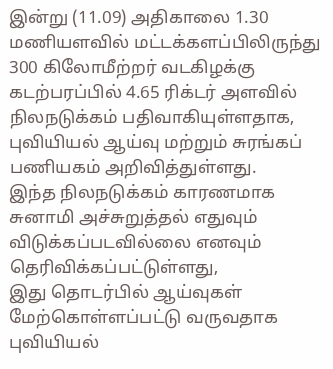இன்று (11.09) அதிகாலை 1.30 மணியளவில் மட்டக்களப்பிலிருந்து 300 கிலோமீற்றர் வடகிழக்கு கடற்பரப்பில் 4.65 ரிக்டர் அளவில் நிலநடுக்கம் பதிவாகியுள்ளதாக, புவியியல் ஆய்வு மற்றும் சுரங்கப் பணியகம் அறிவித்துள்ளது.
இந்த நிலநடுக்கம் காரணமாக சுனாமி அச்சுறுத்தல் எதுவும் விடுக்கப்படவில்லை எனவும் தெரிவிக்கப்பட்டுள்ளது,
இது தொடர்பில் ஆய்வுகள் மேற்கொள்ளப்பட்டு வருவதாக புவியியல்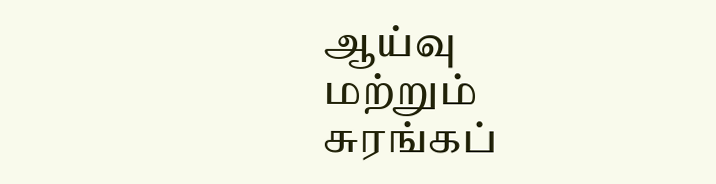ஆய்வு மற்றும் சுரங்கப்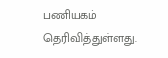பணியகம் தெரிவித்துள்ளது.